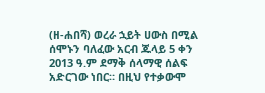(ዘ-ሐበሻ) ወረራ ኋይት ሀውስ በሚል ሰሞኑን ባለፈው አርብ ጁላይ 5 ቀን 2013 ዓ.ም ደማቅ ሰላማዊ ሰልፍ አድርገው ነበር። በዚህ የተቃውሞ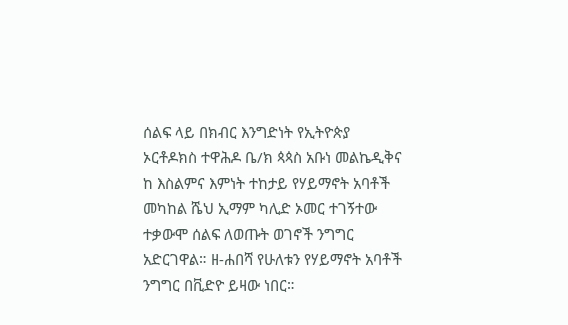ሰልፍ ላይ በክብር እንግድነት የኢትዮጵያ ኦርቶዶክስ ተዋሕዶ ቤ/ክ ጳጳስ አቡነ መልኬዲቅና ከ እስልምና እምነት ተከታይ የሃይማኖት አባቶች መካከል ሼህ ኢማም ካሊድ ኦመር ተገኝተው ተቃውሞ ሰልፍ ለወጡት ወገኖች ንግግር አድርገዋል። ዘ-ሐበሻ የሁለቱን የሃይማኖት አባቶች ንግግር በቪድዮ ይዛው ነበር።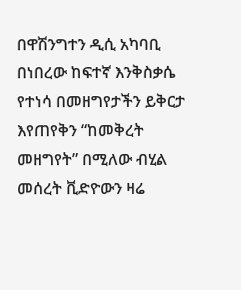በዋሽንግተን ዲሲ አካባቢ በነበረው ከፍተኛ እንቅስቃሴ የተነሳ በመዘግየታችን ይቅርታ እየጠየቅን “ከመቅረት መዘግየት” በሚለው ብሂል መሰረት ቪድዮውን ዛሬ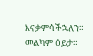እናቃምሳችኋለን። መልካም ዕይታ።